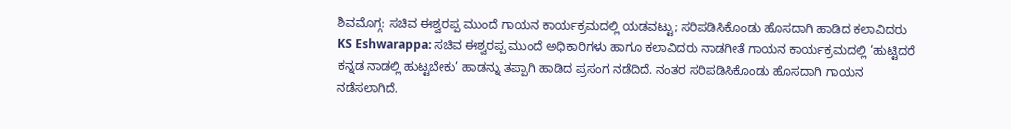ಶಿವಮೊಗ್ಗ: ಸಚಿವ ಈಶ್ವರಪ್ಪ ಮುಂದೆ ಗಾಯನ ಕಾರ್ಯಕ್ರಮದಲ್ಲಿ ಯಡವಟ್ಟು; ಸರಿಪಡಿಸಿಕೊಂಡು ಹೊಸದಾಗಿ ಹಾಡಿದ ಕಲಾವಿದರು
KS Eshwarappa: ಸಚಿವ ಈಶ್ವರಪ್ಪ ಮುಂದೆ ಅಧಿಕಾರಿಗಳು ಹಾಗೂ ಕಲಾವಿದರು ನಾಡಗೀತೆ ಗಾಯನ ಕಾರ್ಯಕ್ರಮದಲ್ಲಿ ‘ಹುಟ್ಟಿದರೆ ಕನ್ನಡ ನಾಡಲ್ಲಿ ಹುಟ್ಟಬೇಕು’ ಹಾಡನ್ನು ತಪ್ಪಾಗಿ ಹಾಡಿದ ಪ್ರಸಂಗ ನಡೆದಿದೆ. ನಂತರ ಸರಿಪಡಿಸಿಕೊಂಡು ಹೊಸದಾಗಿ ಗಾಯನ ನಡೆಸಲಾಗಿದೆ.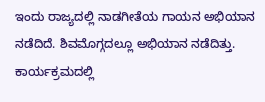ಇಂದು ರಾಜ್ಯದಲ್ಲಿ ನಾಡಗೀತೆಯ ಗಾಯನ ಅಭಿಯಾನ ನಡೆದಿದೆ. ಶಿವಮೊಗ್ಗದಲ್ಲೂ ಅಭಿಯಾನ ನಡೆದಿತ್ತು. ಕಾರ್ಯಕ್ರಮದಲ್ಲಿ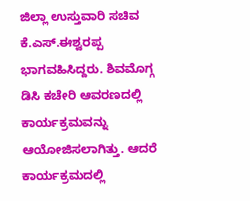ಜಿಲ್ಲಾ ಉಸ್ತುವಾರಿ ಸಚಿವ ಕೆ.ಎಸ್.ಈಶ್ವರಪ್ಪ ಭಾಗವಹಿಸಿದ್ದರು. ಶಿವಮೊಗ್ಗ ಡಿಸಿ ಕಚೇರಿ ಆವರಣದಲ್ಲಿ ಕಾರ್ಯಕ್ರಮವನ್ನು ಆಯೋಜಿಸಲಾಗಿತ್ತು. ಆದರೆ ಕಾರ್ಯಕ್ರಮದಲ್ಲಿ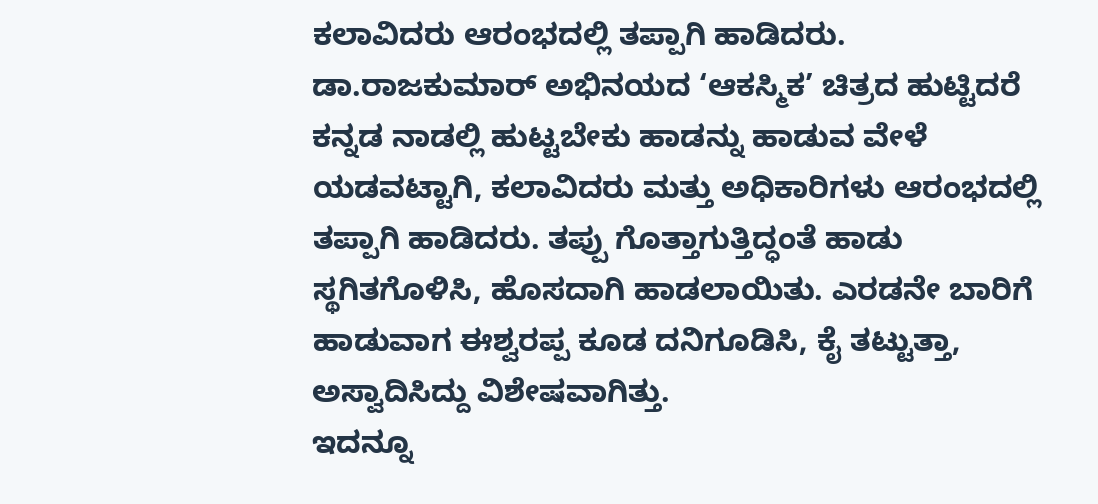ಕಲಾವಿದರು ಆರಂಭದಲ್ಲಿ ತಪ್ಪಾಗಿ ಹಾಡಿದರು. ಡಾ.ರಾಜಕುಮಾರ್ ಅಭಿನಯದ ‘ಆಕಸ್ಮಿಕ’ ಚಿತ್ರದ ಹುಟ್ಟಿದರೆ ಕನ್ನಡ ನಾಡಲ್ಲಿ ಹುಟ್ಟಬೇಕು ಹಾಡನ್ನು ಹಾಡುವ ವೇಳೆ ಯಡವಟ್ಟಾಗಿ, ಕಲಾವಿದರು ಮತ್ತು ಅಧಿಕಾರಿಗಳು ಆರಂಭದಲ್ಲಿ ತಪ್ಪಾಗಿ ಹಾಡಿದರು. ತಪ್ಪು ಗೊತ್ತಾಗುತ್ತಿದ್ಧಂತೆ ಹಾಡು ಸ್ಥಗಿತಗೊಳಿಸಿ, ಹೊಸದಾಗಿ ಹಾಡಲಾಯಿತು. ಎರಡನೇ ಬಾರಿಗೆ ಹಾಡುವಾಗ ಈಶ್ವರಪ್ಪ ಕೂಡ ದನಿಗೂಡಿಸಿ, ಕೈ ತಟ್ಟುತ್ತಾ, ಅಸ್ವಾದಿಸಿದ್ದು ವಿಶೇಷವಾಗಿತ್ತು.
ಇದನ್ನೂ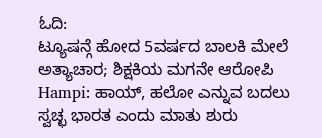ಓದಿ:
ಟ್ಯೂಷನ್ಗೆ ಹೋದ 5ವರ್ಷದ ಬಾಲಕಿ ಮೇಲೆ ಅತ್ಯಾಚಾರ; ಶಿಕ್ಷಕಿಯ ಮಗನೇ ಆರೋಪಿ
Hampi: ಹಾಯ್, ಹಲೋ ಎನ್ನುವ ಬದಲು ಸ್ವಚ್ಛ ಭಾರತ ಎಂದು ಮಾತು ಶುರು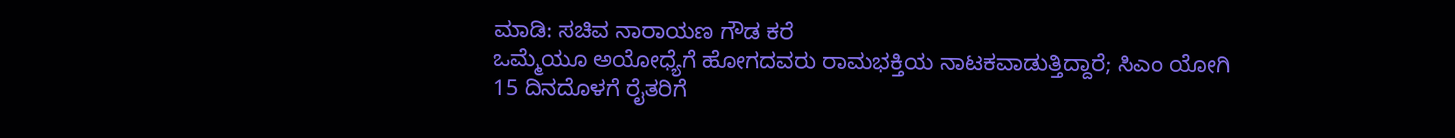ಮಾಡಿ: ಸಚಿವ ನಾರಾಯಣ ಗೌಡ ಕರೆ
ಒಮ್ಮೆಯೂ ಅಯೋಧ್ಯೆಗೆ ಹೋಗದವರು ರಾಮಭಕ್ತಿಯ ನಾಟಕವಾಡುತ್ತಿದ್ದಾರೆ; ಸಿಎಂ ಯೋಗಿ
15 ದಿನದೊಳಗೆ ರೈತರಿಗೆ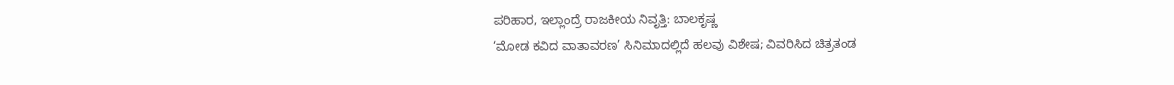ಪರಿಹಾರ, ಇಲ್ಲಾಂದ್ರೆ ರಾಜಕೀಯ ನಿವೃತ್ತಿ: ಬಾಲಕೃಷ್ಣ
‘ಮೋಡ ಕವಿದ ವಾತಾವರಣ’ ಸಿನಿಮಾದಲ್ಲಿದೆ ಹಲವು ವಿಶೇಷ; ವಿವರಿಸಿದ ಚಿತ್ರತಂಡ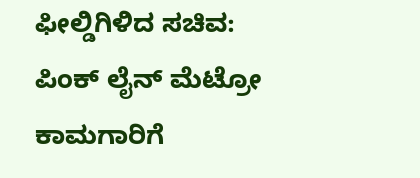ಫೀಲ್ಡಿಗಿಳಿದ ಸಚಿವ: ಪಿಂಕ್ ಲೈನ್ ಮೆಟ್ರೋ ಕಾಮಗಾರಿಗೆ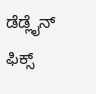ಡೆಡ್ಲೈನ್ ಫಿಕ್ಸ್